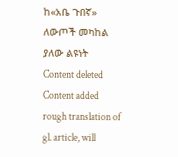ከ«አቤ ጉበኛ» ለውጦች መካከል ያለው ልዩነት
Content deleted Content added
rough translation of gl. article, will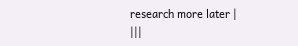research more later |
|||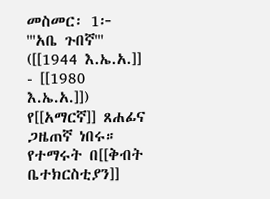መስመር፡ 1፦
'''አቤ ጉበኛ''' ([[1944 እ.ኤ.አ.]] - [[1980 እ.ኤ.አ.]]) የ[[አማርኛ]] ጸሐፊና ጋዜጠኛ ነበሩ። የተማሩት በ[[ቅብት ቤተክርስቲያን]]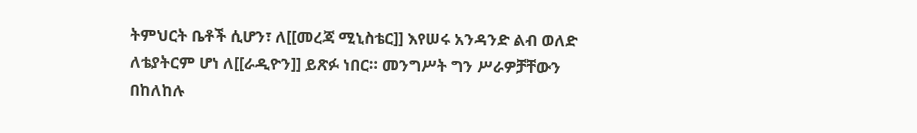ትምህርት ቤቶች ሲሆን፣ ለ[[መረጃ ሚኒስቴር]] እየሠሩ አንዳንድ ልብ ወለድ ለቴያትርም ሆነ ለ[[ራዲዮን]] ይጽፉ ነበር። መንግሥት ግን ሥራዎቻቸውን በከለከሉ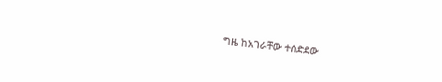ግዜ ከአገራቸው ተሰድደው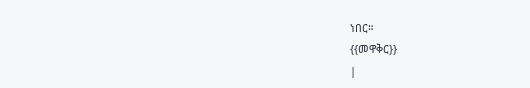ነበር።
{{መዋቅር}}
|